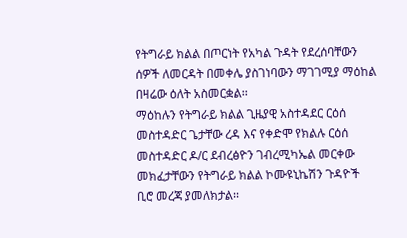የትግራይ ክልል በጦርነት የአካል ጉዳት የደረሰባቸውን ሰዎች ለመርዳት በመቀሌ ያስገነባውን ማገገሚያ ማዕከል በዛሬው ዕለት አስመርቋል፡፡
ማዕከሉን የትግራይ ክልል ጊዜያዊ አስተዳደር ርዕሰ መስተዳድር ጌታቸው ረዳ እና የቀድሞ የክልሉ ርዕሰ መስተዳድር ዶ/ር ደብረፅዮን ገብረሚካኤል መርቀው መክፈታቸውን የትግራይ ክልል ኮሙዩኒኬሽን ጉዳዮች ቢሮ መረጃ ያመለክታል፡፡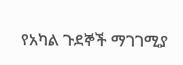የአካል ጉደኞች ማገገሚያ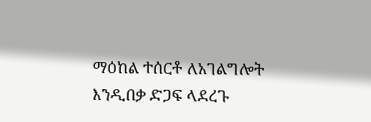ማዕከል ተሰርቶ ለአገልግሎት እንዲበቃ ድጋፍ ላደረጉ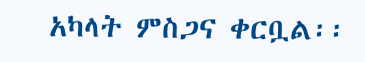አካላት ምስጋና ቀርቧል፡፡